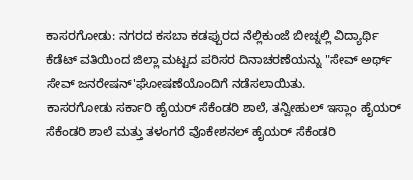ಕಾಸರಗೋಡು: ನಗರದ ಕಸಬಾ ಕಡಪ್ಪುರದ ನೆಲ್ಲಿಕುಂಜೆ ಬೀಚ್ನಲ್ಲಿ ವಿದ್ಯಾರ್ಥಿ ಕೆಡೆಟ್ ವತಿಯಿಂದ ಜಿಲ್ಲಾ ಮಟ್ಟದ ಪರಿಸರ ದಿನಾಚರಣೆಯನ್ನು "ಸೇವ್ ಅರ್ಥ್ ಸೇವ್ ಜನರೇಷನ್'ಘೋಷಣೆಯೊಂದಿಗೆ ನಡೆಸಲಾಯಿತು.
ಕಾಸರಗೋಡು ಸರ್ಕಾರಿ ಹೈಯರ್ ಸೆಕೆಂಡರಿ ಶಾಲೆ, ತನ್ವೀಹುಲ್ ಇಸ್ಲಾಂ ಹೈಯರ್ ಸೆಕೆಂಡರಿ ಶಾಲೆ ಮತ್ತು ತಳಂಗರೆ ವೊಕೇಶನಲ್ ಹೈಯರ್ ಸೆಕೆಂಡರಿ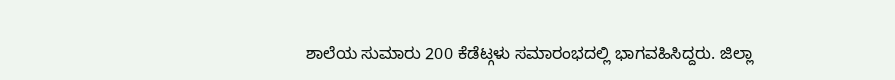ಶಾಲೆಯ ಸುಮಾರು 200 ಕೆಡೆಟ್ಗಳು ಸಮಾರಂಭದಲ್ಲಿ ಭಾಗವಹಿಸಿದ್ದರು. ಜಿಲ್ಲಾ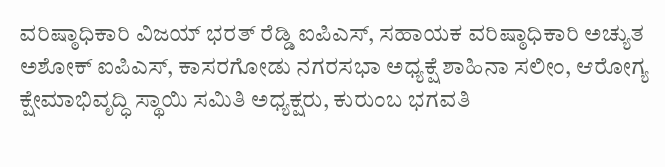ವರಿಷ್ಠಾಧಿಕಾರಿ ವಿಜಯ್ ಭರತ್ ರೆಡ್ಡಿ ಐಪಿಎಸ್, ಸಹಾಯಕ ವರಿಷ್ಠಾಧಿಕಾರಿ ಅಚ್ಯುತ ಅಶೋಕ್ ಐಪಿಎಸ್, ಕಾಸರಗೋಡು ನಗರಸಭಾ ಅಧ್ಯಕ್ಷೆ ಶಾಹಿನಾ ಸಲೀಂ, ಆರೋಗ್ಯ ಕ್ಷೇಮಾಭಿವೃದ್ಧಿ ಸ್ಥಾಯಿ ಸಮಿತಿ ಅಧ್ಯಕ್ಷರು, ಕುರುಂಬ ಭಗವತಿ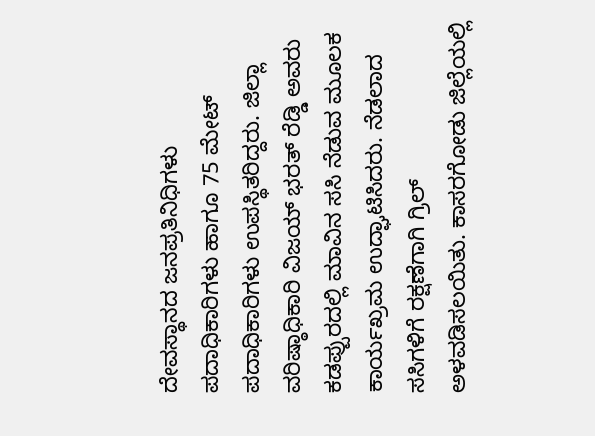ದೇವಸ್ಥಾನದ ಜನಪ್ರತಿನಿಧಿಗಳು ಪದಾಧಿಕಾರಿಗಳು ಹಾಗೂ 75 ಮೇಟ್ ಪದಾಧಿಕಾರಿಗಳು ಉಪಸ್ಥಿತರಿದ್ದರು. ಜಿಲ್ಲಾ ವರಿಷ್ಠಾಧಿಕಾರಿ ವಿಜಯ್ ಭರತ್ ರೆಡ್ಡಿ ಅವರು ಕಡಪ್ಪುರದಲ್ಲಿ ಮಾವಿನ ಸಸಿ ನೆಡುವ ಮೂಲಕ ಕಾರ್ಯಖ್ರಮ ಉದ್ಘಾಟಿಸಿದರು. ನೆಡಲಾದ ಸಸಿಗಳಿಗೆ ರಕ್ಷಣೆಗಾಗಿ ಗ್ರಿಲ್ ಅಳವಡಿಸಲಯಿತು. ಕಾಸರಗೋಡು ಜಿಲ್ಲೆಯಲ್ಲಿ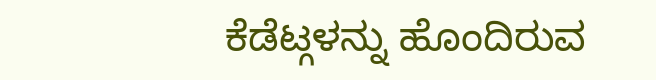ಕೆಡೆಟ್ಗಳನ್ನು ಹೊಂದಿರುವ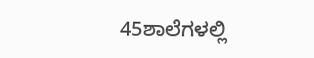45ಶಾಲೆಗಳಲ್ಲಿ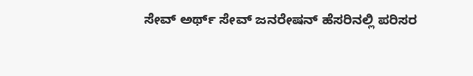ಸೇವ್ ಅರ್ಥ್ ಸೇವ್ ಜನರೇಷನ್ ಹೆಸರಿನಲ್ಲಿ ಪರಿಸರ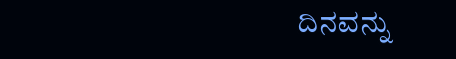ದಿನವನ್ನು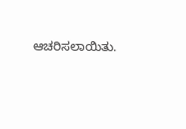ಆಚರಿಸಲಾಯಿತು.